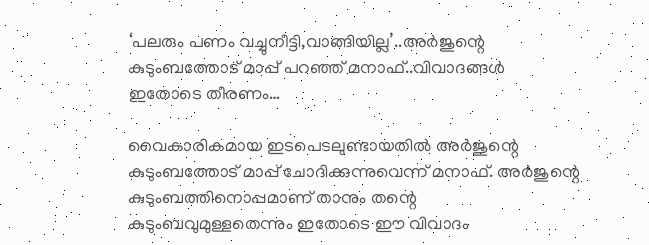‘പലരും പണം വച്ചുനീട്ടി,വാങ്ങിയില്ല’..അര്‍ജുന്റെ കുടുംബത്തോട് മാപ്പ് പറഞ്ഞ് മനാഫ്..വിവാദങ്ങള്‍ ഇതോടെ തീരണം…

വൈകാരികമായ ഇടപെടലുണ്ടായതില്‍ അര്‍ജുന്റെ കുടുംബത്തോട് മാപ്പ് ചോദിക്കുന്നുവെന്ന് മനാഫ്. അര്‍ജുന്റെ കുടുംബത്തിനൊപ്പമാണ് താനും തന്റെ കുടുംബവുമുള്ളതെന്നും ഇതോടെ ഈ വിവാദം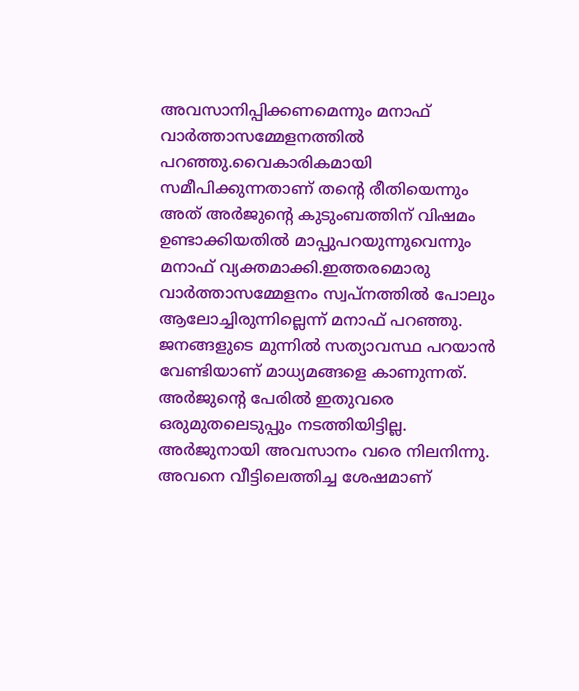അവസാനിപ്പിക്കണമെന്നും മനാഫ് വാര്‍ത്താസമ്മേളനത്തില്‍ പറഞ്ഞു.വൈകാരികമായി സമീപിക്കുന്നതാണ് തന്റെ രീതിയെന്നും അത് അര്‍ജുന്റെ കുടുംബത്തിന് വിഷമം ഉണ്ടാക്കിയതില്‍ മാപ്പുപറയുന്നുവെന്നും മനാഫ് വ്യക്തമാക്കി.ഇത്തരമൊരു വാര്‍ത്താസമ്മേളനം സ്വപ്‌നത്തില്‍ പോലും ആലോച്ചിരുന്നില്ലെന്ന് മനാഫ് പറഞ്ഞു. ജനങ്ങളുടെ മുന്നില്‍ സത്യാവസ്ഥ പറയാന്‍ വേണ്ടിയാണ് മാധ്യമങ്ങളെ കാണുന്നത്. അര്‍ജുന്റെ പേരില്‍ ഇതുവരെ ഒരുമുതലെടുപ്പും നടത്തിയിട്ടില്ല. അര്‍ജുനായി അവസാനം വരെ നിലനിന്നു. അവനെ വീട്ടിലെത്തിച്ച ശേഷമാണ്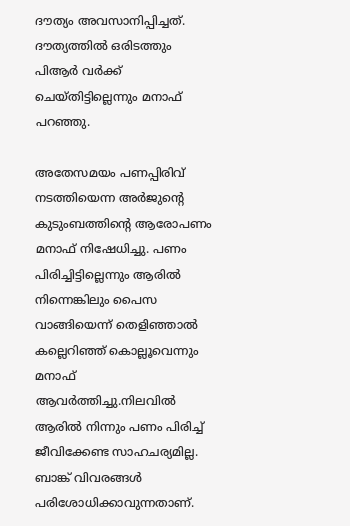ദൗത്യം അവസാനിപ്പിച്ചത്. ദൗത്യത്തില്‍ ഒരിടത്തും പിആര്‍ വര്‍ക്ക് ചെയ്തിട്ടില്ലെന്നും മനാഫ് പറഞ്ഞു.

അതേസമയം പണപ്പിരിവ് നടത്തിയെന്ന അര്‍ജുന്റെ കുടുംബത്തിന്റെ ആരോപണം മനാഫ് നിഷേധിച്ചു. പണം പിരിച്ചിട്ടില്ലെന്നും ആരില്‍ നിന്നെങ്കിലും പൈസ വാങ്ങിയെന്ന് തെളിഞ്ഞാല്‍ കല്ലെറിഞ്ഞ് കൊല്ലൂവെന്നും മനാഫ് ആവര്‍ത്തിച്ചു.നിലവില്‍ ആരില്‍ നിന്നും പണം പിരിച്ച് ജീവിക്കേണ്ട സാഹചര്യമില്ല. ബാങ്ക് വിവരങ്ങള്‍ പരിശോധിക്കാവുന്നതാണ്.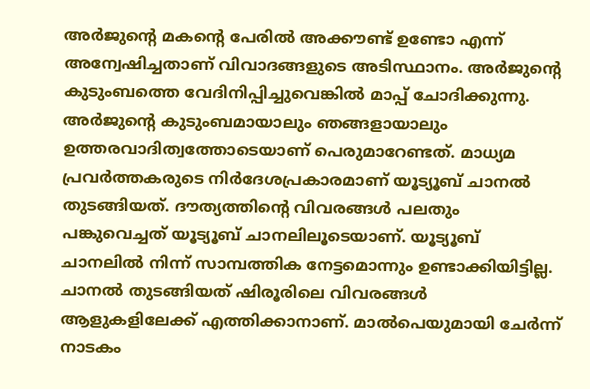അര്‍ജുന്റെ മകന്റെ പേരില്‍ അക്കൗണ്ട് ഉണ്ടോ എന്ന് അന്വേഷിച്ചതാണ് വിവാദങ്ങളുടെ അടിസ്ഥാനം. അര്‍ജുന്റെ കുടുംബത്തെ വേദിനിപ്പിച്ചുവെങ്കില്‍ മാപ്പ് ചോദിക്കുന്നു. അര്‍ജുന്റെ കുടുംബമായാലും ഞങ്ങളായാലും ഉത്തരവാദിത്വത്തോടെയാണ് പെരുമാറേണ്ടത്. മാധ്യമ പ്രവര്‍ത്തകരുടെ നിര്‍ദേശപ്രകാരമാണ് യൂട്യൂബ് ചാനല്‍ തുടങ്ങിയത്. ദൗത്യത്തിന്റെ വിവരങ്ങള്‍ പലതും പങ്കുവെച്ചത് യൂട്യൂബ് ചാനലിലൂടെയാണ്. യൂട്യൂബ് ചാനലില്‍ നിന്ന് സാമ്പത്തിക നേട്ടമൊന്നും ഉണ്ടാക്കിയിട്ടില്ല. ചാനല്‍ തുടങ്ങിയത് ഷിരൂരിലെ വിവരങ്ങള്‍ ആളുകളിലേക്ക് എത്തിക്കാനാണ്. മാല്‍പെയുമായി ചേര്‍ന്ന് നാടകം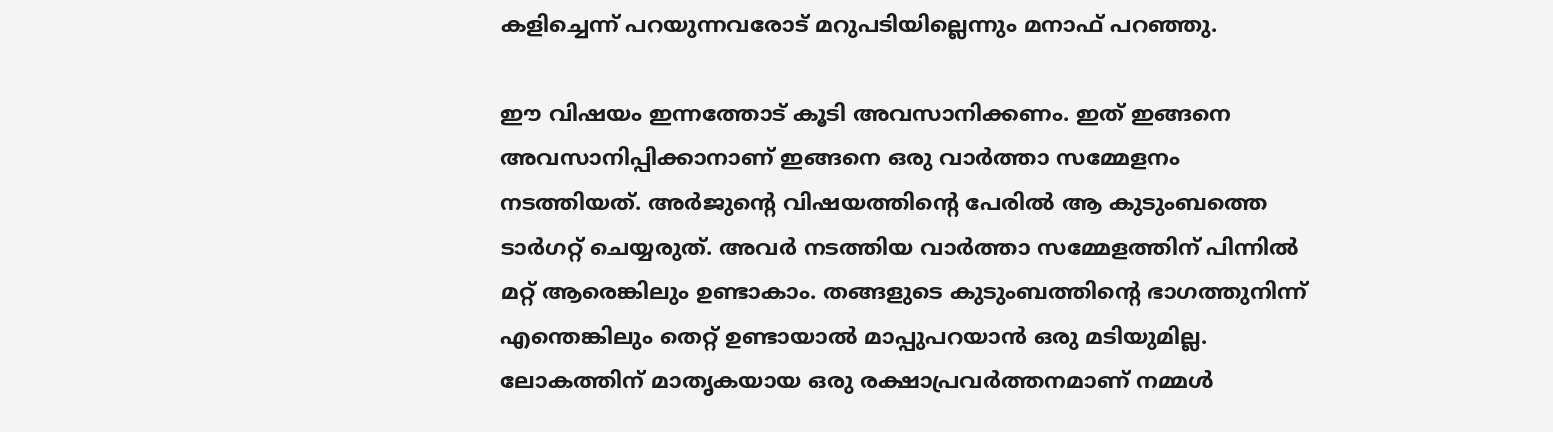കളിച്ചെന്ന് പറയുന്നവരോട് മറുപടിയില്ലെന്നും മനാഫ് പറഞ്ഞു.

ഈ വിഷയം ഇന്നത്തോട് കൂടി അവസാനിക്കണം. ഇത് ഇങ്ങനെ അവസാനിപ്പിക്കാനാണ് ഇങ്ങനെ ഒരു വാര്‍ത്താ സമ്മേളനം നടത്തിയത്. അര്‍ജുന്റെ വിഷയത്തിന്റെ പേരില്‍ ആ കുടുംബത്തെ ടാര്‍ഗറ്റ് ചെയ്യരുത്. അവര്‍ നടത്തിയ വാര്‍ത്താ സമ്മേളത്തിന് പിന്നില്‍ മറ്റ് ആരെങ്കിലും ഉണ്ടാകാം. തങ്ങളുടെ കുടുംബത്തിന്റെ ഭാഗത്തുനിന്ന് എന്തെങ്കിലും തെറ്റ് ഉണ്ടായാല്‍ മാപ്പുപറയാന്‍ ഒരു മടിയുമില്ല. ലോകത്തിന് മാതൃകയായ ഒരു രക്ഷാപ്രവര്‍ത്തനമാണ് നമ്മള്‍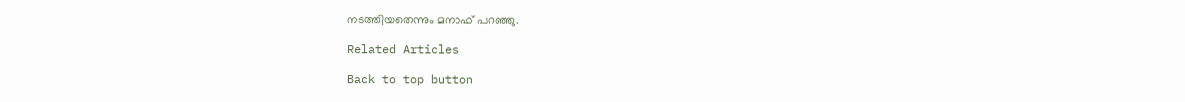നടത്തിയതെന്നും മനാഫ് പറഞ്ഞു.

Related Articles

Back to top button